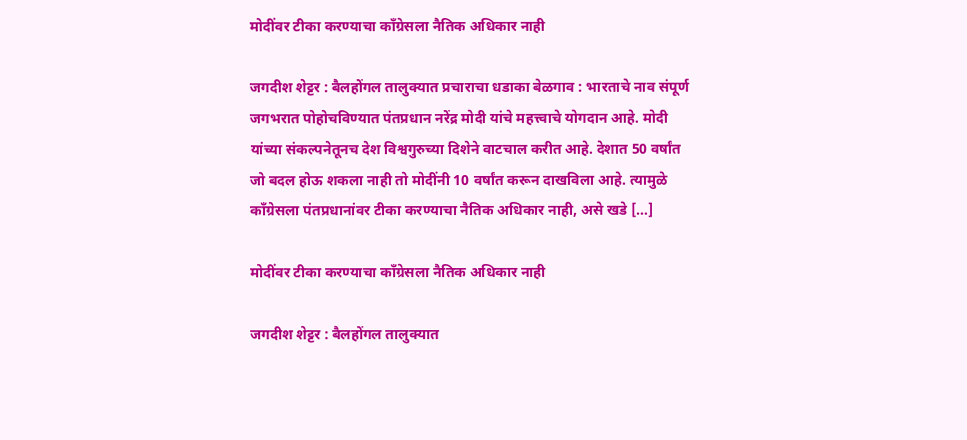मोदींवर टीका करण्याचा काँग्रेसला नैतिक अधिकार नाही

जगदीश शेट्टर : बैलहोंगल तालुक्यात प्रचाराचा धडाका बेळगाव : भारताचे नाव संपूर्ण जगभरात पोहोचविण्यात पंतप्रधान नरेंद्र मोदी यांचे महत्त्वाचे योगदान आहे. मोदी यांच्या संकल्पनेतूनच देश विश्वगुरुच्या दिशेने वाटचाल करीत आहे. देशात 50 वर्षांत जो बदल होऊ शकला नाही तो मोदींनी 10 वर्षांत करून दाखविला आहे. त्यामुळे काँग्रेसला पंतप्रधानांवर टीका करण्याचा नैतिक अधिकार नाही, असे खडे […]

मोदींवर टीका करण्याचा काँग्रेसला नैतिक अधिकार नाही

जगदीश शेट्टर : बैलहोंगल तालुक्यात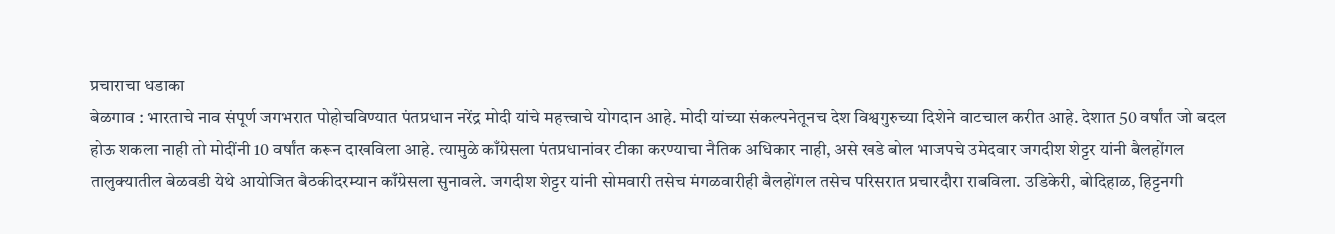प्रचाराचा धडाका
बेळगाव : भारताचे नाव संपूर्ण जगभरात पोहोचविण्यात पंतप्रधान नरेंद्र मोदी यांचे महत्त्वाचे योगदान आहे. मोदी यांच्या संकल्पनेतूनच देश विश्वगुरुच्या दिशेने वाटचाल करीत आहे. देशात 50 वर्षांत जो बदल होऊ शकला नाही तो मोदींनी 10 वर्षांत करून दाखविला आहे. त्यामुळे काँग्रेसला पंतप्रधानांवर टीका करण्याचा नैतिक अधिकार नाही, असे खडे बोल भाजपचे उमेदवार जगदीश शेट्टर यांनी बैलहोंगल तालुक्यातील बेळवडी येथे आयोजित बैठकीदरम्यान काँग्रेसला सुनावले. जगदीश शेट्टर यांनी सोमवारी तसेच मंगळवारीही बैलहोंगल तसेच परिसरात प्रचारदौरा राबविला. उडिकेरी, बोदिहाळ, हिट्टनगी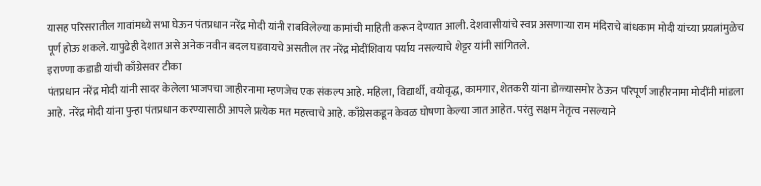यासह परिसरातील गावांमध्ये सभा घेऊन पंतप्रधान नरेंद्र मोदी यांनी राबविलेल्या कामांची माहिती करून देण्यात आली. देशवासीयांचे स्वप्न असणाऱ्या राम मंदिराचे बांधकाम मोदी यांच्या प्रयत्नांमुळेच पूर्ण होऊ शकले. यापुढेही देशात असे अनेक नवीन बदल घडवायचे असतील तर नरेंद्र मोदींशिवाय पर्याय नसल्याचे शेट्टर यांनी सांगितले.
इराण्णा कडाडी यांची काँग्रेसवर टीका
पंतप्रधान नरेंद्र मोदी यांनी सादर केलेला भाजपचा जाहीरनामा म्हणजेच एक संकल्प आहे. महिला, विद्यार्थी, वयोवृद्ध, कामगार, शेतकरी यांना डोळ्यासमोर ठेऊन परिपूर्ण जाहीरनामा मोदींनी मांडला आहे. नरेंद्र मोदी यांना पुन्हा पंतप्रधान करण्यासाठी आपले प्रत्येक मत महत्त्वाचे आहे. काँग्रेसकडून केवळ घोषणा केल्या जात आहेत. परंतु सक्षम नेतृत्व नसल्याने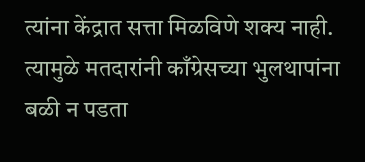त्यांना केंद्रात सत्ता मिळविणे शक्य नाही. त्यामुळे मतदारांनी काँग्रेसच्या भुलथापांना बळी न पडता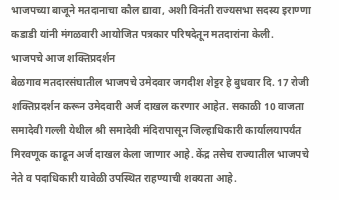भाजपच्या बाजूने मतदानाचा कौल द्यावा, अशी विनंती राज्यसभा सदस्य इराण्णा कडाडी यांनी मंगळवारी आयोजित पत्रकार परिषदेतून मतदारांना केली.
भाजपचे आज शक्तिप्रदर्शन
बेळगाव मतदारसंघातील भाजपचे उमेदवार जगदीश शेट्टर हे बुधवार दि. 17 रोजी शक्तिप्रदर्शन करून उमेदवारी अर्ज दाखल करणार आहेत. सकाळी 10 वाजता समादेवी गल्ली येथील श्री समादेवी मंदिरापासून जिल्हाधिकारी कार्यालयापर्यंत मिरवणूक काढून अर्ज दाखल केला जाणार आहे. केंद्र तसेच राज्यातील भाजपचे नेते व पदाधिकारी यावेळी उपस्थित राहण्याची शक्यता आहे.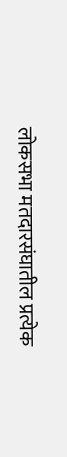लोकसभा मतदारसंघातील प्रत्येक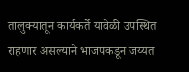तालुक्यातून कार्यकर्ते यावेळी उपस्थित राहणार असल्याने भाजपकडून जय्यत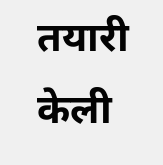तयारी केली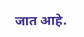जात आहे.